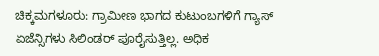ಚಿಕ್ಕಮಗಳೂರು: ಗ್ರಾಮೀಣ ಭಾಗದ ಕುಟುಂಬಗಳಿಗೆ ಗ್ಯಾಸ್ ಏಜೆನ್ಸಿಗಳು ಸಿಲಿಂಡರ್ ಪೂರೈಸುತ್ತಿಲ್ಲ. ಅಧಿಕ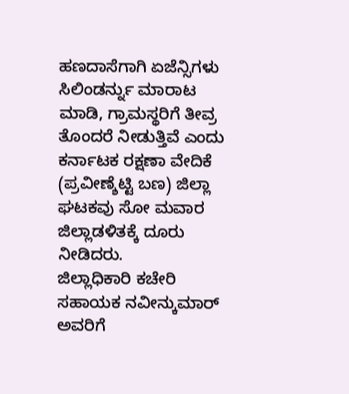ಹಣದಾಸೆಗಾಗಿ ಏಜೆನ್ಸಿಗಳು ಸಿಲಿಂಡರ್ನ್ನು ಮಾರಾಟ ಮಾಡಿ, ಗ್ರಾಮಸ್ಥರಿಗೆ ತೀವ್ರ ತೊಂದರೆ ನೀಡುತ್ತಿವೆ ಎಂದು ಕರ್ನಾಟಕ ರಕ್ಷಣಾ ವೇದಿಕೆ (ಪ್ರವೀಣ್ಶೆಟ್ಟಿ ಬಣ) ಜಿಲ್ಲಾ ಘಟಕವು ಸೋ ಮವಾರ ಜಿಲ್ಲಾಡಳಿತಕ್ಕೆ ದೂರು ನೀಡಿದರು.
ಜಿಲ್ಲಾಧಿಕಾರಿ ಕಚೇರಿ ಸಹಾಯಕ ನವೀನ್ಕುಮಾರ್ ಅವರಿಗೆ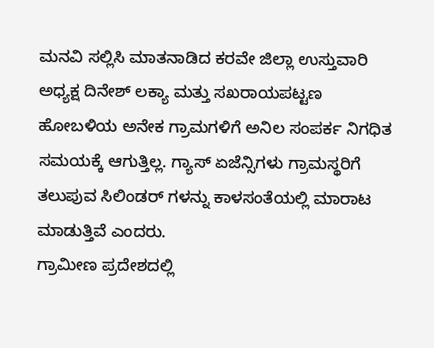ಮನವಿ ಸಲ್ಲಿಸಿ ಮಾತನಾಡಿದ ಕರವೇ ಜಿಲ್ಲಾ ಉಸ್ತುವಾರಿ ಅಧ್ಯಕ್ಷ ದಿನೇಶ್ ಲಕ್ಯಾ ಮತ್ತು ಸಖರಾಯಪಟ್ಟಣ ಹೋಬಳಿಯ ಅನೇಕ ಗ್ರಾಮಗಳಿಗೆ ಅನಿಲ ಸಂಪರ್ಕ ನಿಗಧಿತ ಸಮಯಕ್ಕೆ ಆಗುತ್ತಿಲ್ಲ. ಗ್ಯಾಸ್ ಏಜೆನ್ಸಿಗಳು ಗ್ರಾಮಸ್ಥರಿಗೆ ತಲುಪುವ ಸಿಲಿಂಡರ್ ಗಳನ್ನು ಕಾಳಸಂತೆಯಲ್ಲಿ ಮಾರಾಟ ಮಾಡುತ್ತಿವೆ ಎಂದರು.
ಗ್ರಾಮೀಣ ಪ್ರದೇಶದಲ್ಲಿ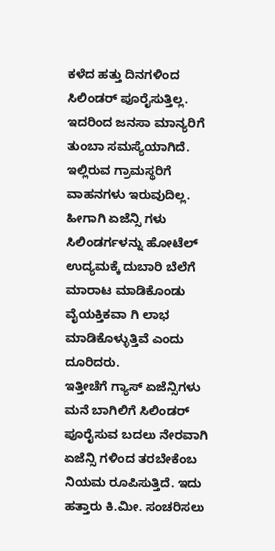ಕಳೆದ ಹತ್ತು ದಿನಗಳಿಂದ ಸಿಲಿಂಡರ್ ಪೂರೈಸುತ್ತಿಲ್ಲ. ಇದರಿಂದ ಜನಸಾ ಮಾನ್ಯರಿಗೆ ತುಂಬಾ ಸಮಸ್ಯೆಯಾಗಿದೆ. ಇಲ್ಲಿರುವ ಗ್ರಾಮಸ್ಥರಿಗೆ ವಾಹನಗಳು ಇರುವುದಿಲ್ಲ. ಹೀಗಾಗಿ ಏಜೆನ್ಸಿ ಗಳು ಸಿಲಿಂಡರ್ಗಳನ್ನು ಹೋಟೆಲ್ ಉದ್ಯಮಕ್ಕೆ ದುಬಾರಿ ಬೆಲೆಗೆ ಮಾರಾಟ ಮಾಡಿಕೊಂಡು ವೈಯಕ್ತಿಕವಾ ಗಿ ಲಾಭ ಮಾಡಿಕೊಳ್ಳುತ್ತಿವೆ ಎಂದು ದೂರಿದರು.
ಇತ್ತೀಚೆಗೆ ಗ್ಯಾಸ್ ಏಜೆನ್ಸಿಗಳು ಮನೆ ಬಾಗಿಲಿಗೆ ಸಿಲಿಂಡರ್ ಪೂರೈಸುವ ಬದಲು ನೇರವಾಗಿ ಏಜೆನ್ಸಿ ಗಳಿಂದ ತರಬೇಕೆಂಬ ನಿಯಮ ರೂಪಿಸುತ್ತಿದೆ. ಇದು ಹತ್ತಾರು ಕಿ.ಮೀ. ಸಂಚರಿಸಲು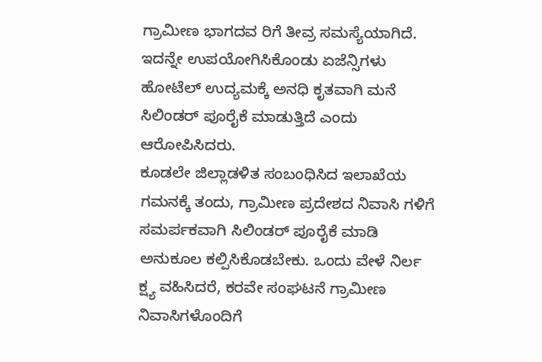ಗ್ರಾಮೀಣ ಭಾಗದವ ರಿಗೆ ತೀವ್ರ ಸಮಸ್ಯೆಯಾಗಿದೆ. ಇದನ್ನೇ ಉಪಯೋಗಿಸಿಕೊಂಡು ಏಜೆನ್ಸಿಗಳು ಹೋಟೆಲ್ ಉದ್ಯಮಕ್ಕೆ ಅನಧಿ ಕೃತವಾಗಿ ಮನೆ ಸಿಲಿಂಡರ್ ಪೂರೈಕೆ ಮಾಡುತ್ತಿದೆ ಎಂದು ಆರೋಪಿಸಿದರು.
ಕೂಡಲೇ ಜಿಲ್ಲಾಡಳಿತ ಸಂಬಂಧಿಸಿದ ಇಲಾಖೆಯ ಗಮನಕ್ಕೆ ತಂದು, ಗ್ರಾಮೀಣ ಪ್ರದೇಶದ ನಿವಾಸಿ ಗಳಿಗೆ ಸಮರ್ಪಕವಾಗಿ ಸಿಲಿಂಡರ್ ಪೂರೈಕೆ ಮಾಡಿ ಅನುಕೂಲ ಕಲ್ಪಿಸಿಕೊಡಬೇಕು. ಒಂದು ವೇಳೆ ನಿರ್ಲ ಕ್ಷ್ಯ ವಹಿಸಿದರೆ, ಕರವೇ ಸಂಘಟನೆ ಗ್ರಾಮೀಣ ನಿವಾಸಿಗಳೊಂದಿಗೆ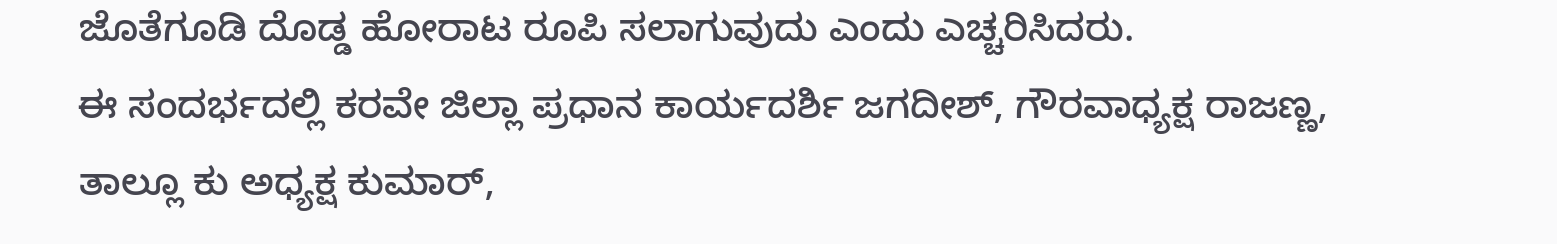ಜೊತೆಗೂಡಿ ದೊಡ್ಡ ಹೋರಾಟ ರೂಪಿ ಸಲಾಗುವುದು ಎಂದು ಎಚ್ಚರಿಸಿದರು.
ಈ ಸಂದರ್ಭದಲ್ಲಿ ಕರವೇ ಜಿಲ್ಲಾ ಪ್ರಧಾನ ಕಾರ್ಯದರ್ಶಿ ಜಗದೀಶ್, ಗೌರವಾಧ್ಯಕ್ಷ ರಾಜಣ್ಣ, ತಾಲ್ಲೂ ಕು ಅಧ್ಯಕ್ಷ ಕುಮಾರ್,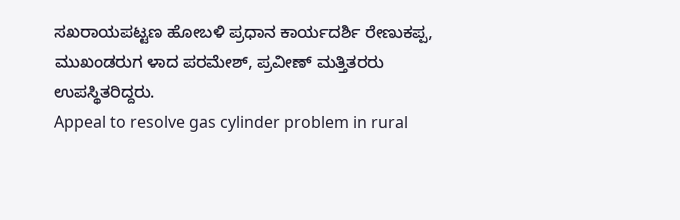ಸಖರಾಯಪಟ್ಟಣ ಹೋಬಳಿ ಪ್ರಧಾನ ಕಾರ್ಯದರ್ಶಿ ರೇಣುಕಪ್ಪ, ಮುಖಂಡರುಗ ಳಾದ ಪರಮೇಶ್, ಪ್ರವೀಣ್ ಮತ್ತಿತರರು ಉಪಸ್ಥಿತರಿದ್ದರು.
Appeal to resolve gas cylinder problem in rural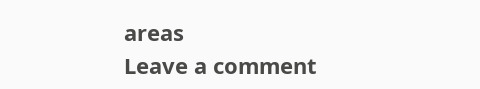areas
Leave a comment